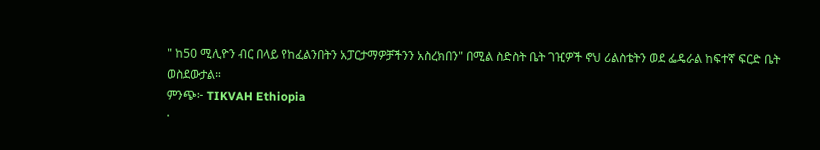" ከ50 ሚሊዮን ብር በላይ የከፈልንበትን አፓርታማዎቻችንን አስረክበን" በሚል ስድስት ቤት ገዢዎች ኖህ ሪልስቴትን ወደ ፌዴራል ከፍተኛ ፍርድ ቤት ወስደውታል።
ምንጭ፦ TIKVAH Ethiopia
·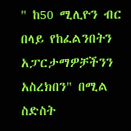" ከ50 ሚሊዮን ብር በላይ የከፈልንበትን አፓርታማዎቻችንን አስረክበን" በሚል ስድስት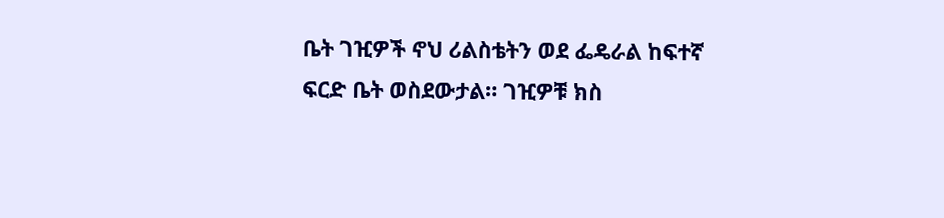ቤት ገዢዎች ኖህ ሪልስቴትን ወደ ፌዴራል ከፍተኛ ፍርድ ቤት ወስደውታል። ገዢዎቹ ክስ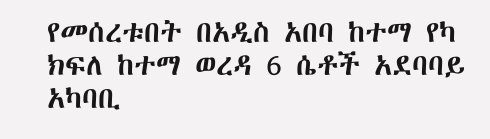የመሰረቱበት በአዲስ አበባ ከተማ የካ ክፍለ ከተማ ወረዳ 6 ሴቶች አደባባይ አካባቢ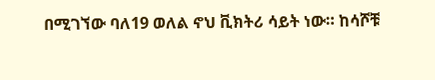በሚገኘው ባለ19 ወለል ኖህ ቪክትሪ ሳይት ነው። ከሳሾቹ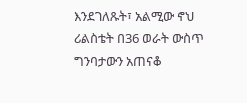እንደገለጹት፣ አልሚው ኖህ ሪልስቴት በ36 ወራት ውስጥ ግንባታውን አጠናቆ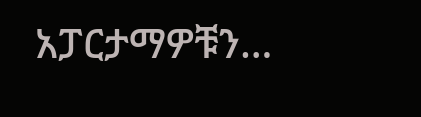አፓርታማዎቹን…